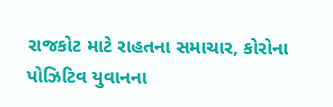રાજકોટ માટે રાહતના સમાચાર, કોરોના પોઝિટિવ યુવાનના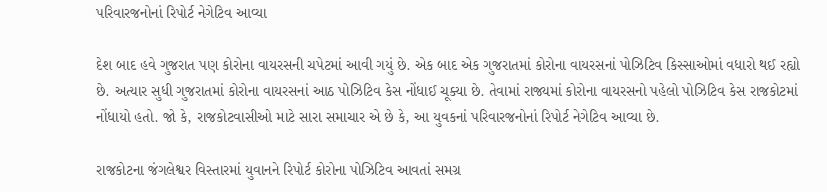પરિવારજનોનાં રિપોર્ટ નેગેટિવ આવ્યા

દેશ બાદ હવે ગુજરાત પણ કોરોના વાયરસની ચપેટમાં આવી ગયું છે. એક બાદ એક ગુજરાતમાં કોરોના વાયરસનાં પોઝિટિવ કિસ્સાઓમાં વધારો થઈ રહ્યો છે. અત્યાર સુધી ગુજરાતમાં કોરોના વાયરસનાં આઠ પોઝિટિવ કેસ નોંધાઈ ચૂક્યા છે. તેવામાં રાજ્યમાં કોરોના વાયરસનો પહેલો પોઝિટિવ કેસ રાજકોટમાં નોંધાયો હતો. જો કે, રાજકોટવાસીઓ માટે સારા સમાચાર એ છે કે, આ યુવકનાં પરિવારજનોનાં રિપોર્ટ નેગેટિવ આવ્યા છે.

રાજકોટના જંગલેશ્વર વિસ્તારમાં યુવાનને રિપોર્ટ કોરોના પોઝિટિવ આવતાં સમગ્ર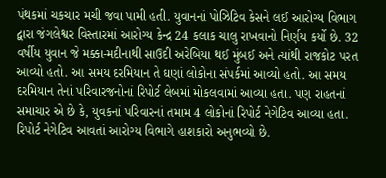પંથકમાં ચકચાર મચી જવા પામી હતી. યુવાનનાં પોઝિટિવ કેસને લઈ આરોગ્ય વિભાગ દ્વારા જંગલેશ્વર વિસ્તારમાં આરોગ્ય કેન્દ્ર 24 કલાક ચાલુ રાખવાનો નિર્ણય કર્યો છે. 32 વર્ષીય યુવાન જે મક્કા-મદીનાથી સાઉદી અરેબિયા થઈ મુંબઈ અને ત્યાંથી રાજકોટ પરત આવ્યો હતો. આ સમય દરમિયાન તે ઘણાં લોકોના સંપર્કમાં આવ્યો હતો. આ સમય દરમિયાન તેનાં પરિવારજનોનાં રિપોર્ટ લેબમાં મોકલવામાં આવ્યા હતા. પણ રાહતનાં સમાચાર એ છે કે, યુવકનાં પરિવારનાં તમામ 4 લોકોનાં રિપોર્ટ નેગેટિવ આવ્યા હતા. રિપોર્ટ નેગેટિવ આવતાં આરોગ્ય વિભાગે હાશકારો અનુભવ્યો છે.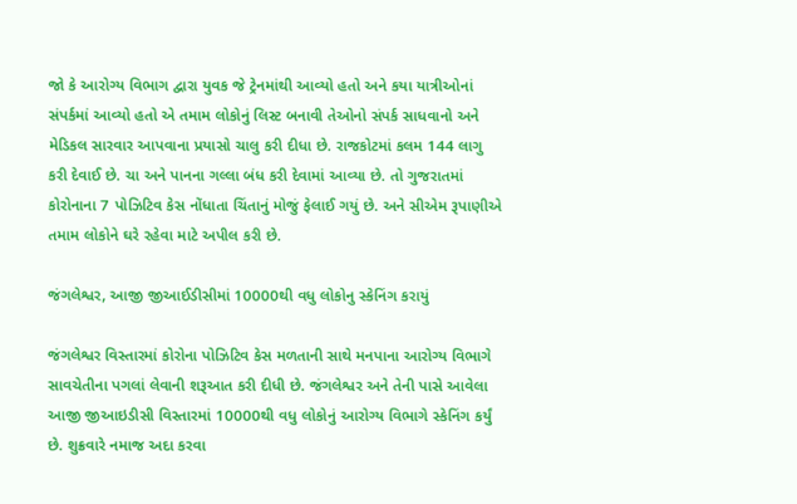જો કે આરોગ્ય વિભાગ દ્વારા યુવક જે ટ્રેનમાંથી આવ્યો હતો અને કયા યાત્રીઓનાં સંપર્કમાં આવ્યો હતો એ તમામ લોકોનું લિસ્ટ બનાવી તેઓનો સંપર્ક સાધવાનો અને મેડિકલ સારવાર આપવાના પ્રયાસો ચાલુ કરી દીધા છે. રાજકોટમાં કલમ 144 લાગુ કરી દેવાઈ છે. ચા અને પાનના ગલ્લા બંધ કરી દેવામાં આવ્યા છે. તો ગુજરાતમાં કોરોનાના 7 પોઝિટિવ કેસ નોંધાતા ચિંતાનું મોજું ફેલાઈ ગયું છે. અને સીએમ રૂપાણીએ તમામ લોકોને ઘરે રહેવા માટે અપીલ કરી છે.

જંગલેશ્વર, આજી જીઆઈડીસીમાં 10000થી વધુ લોકોનુ સ્કેનિંગ કરાયું

જંગલેશ્વર વિસ્તારમાં કોરોના પોઝિટિવ કેસ મળતાની સાથે મનપાના આરોગ્ય વિભાગે સાવચેતીના પગલાં લેવાની શરૂઆત કરી દીધી છે. જંગલેશ્વર અને તેની પાસે આવેલા આજી જીઆઇડીસી વિસ્તારમાં 10000થી વધુ લોકોનું આરોગ્ય વિભાગે સ્કેનિંગ કર્યું છે. શુક્રવારે નમાજ અદા કરવા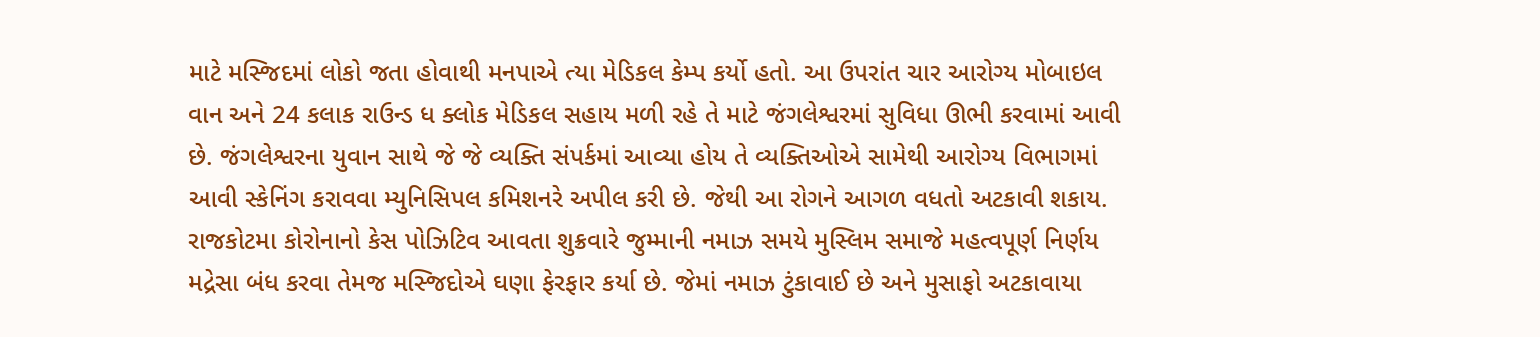માટે મસ્જિદમાં લોકો જતા હોવાથી મનપાએ ત્યા મેડિકલ કેમ્પ કર્યો હતો. આ ઉપરાંત ચાર આરોગ્ય મોબાઇલ વાન અને 24 કલાક રાઉન્ડ ધ ક્લોક મેડિકલ સહાય મળી રહે તે માટે જંગલેશ્વરમાં સુવિધા ઊભી કરવામાં આવી છે. જંગલેશ્વરના યુવાન સાથે જે જે વ્યક્તિ સંપર્કમાં આવ્યા હોય તે વ્યક્તિઓએ સામેથી આરોગ્ય વિભાગમાં આવી સ્કેનિંગ કરાવવા મ્યુનિસિપલ કમિશનરે અપીલ કરી છે. જેથી આ રોગને આગળ વધતો અટકાવી શકાય. રાજકોટમા કોરોનાનો કેસ પોઝિટિવ આવતા શુક્રવારે જુમ્માની નમાઝ સમયે મુસ્લિમ સમાજે મહત્વપૂર્ણ નિર્ણય મદ્રેસા બંધ કરવા તેમજ મસ્જિદોએ ઘણા ફેરફાર કર્યા છે. જેમાં નમાઝ ટુંકાવાઈ છે અને મુસાફો અટકાવાયા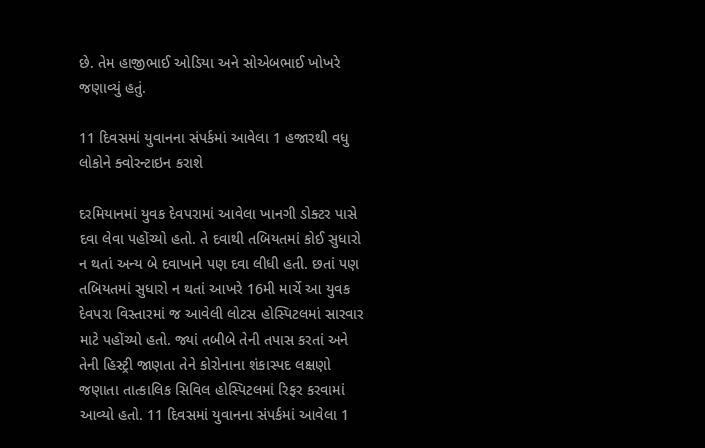છે. તેમ હાજીભાઈ ઓડિયા અને સોએબભાઈ ખોખરે જણાવ્યું હતું.

11 દિવસમાં યુવાનના સંપર્કમાં આવેલા 1 હજારથી વધુ લોકોને ક્વોરન્ટાઇન કરાશે

દરમિયાનમાં યુવક દેવપરામાં આવેલા ખાનગી ડોક્ટર પાસે દવા લેવા પહોંચ્યો હતો. તે દવાથી તબિયતમાં કોઈ સુધારો ન થતાં અન્ય બે દવાખાને પણ દવા લીધી હતી. છતાં પણ તબિયતમાં સુધારો ન થતાં આખરે 16મી માર્ચે આ યુવક દેવપરા વિસ્તારમાં જ આવેલી લોટસ હોસ્પિટલમાં સારવાર માટે પહોંચ્યો હતો. જ્યાં તબીબે તેની તપાસ કરતાં અને તેની હિસ્ટ્રી જાણતા તેને કોરોનાના શંકાસ્પદ લક્ષણો જણાતા તાત્કાલિક સિવિલ હોસ્પિટલમાં રિફર કરવામાં આવ્યો હતો. 11 દિવસમાં યુવાનના સંપર્કમાં આવેલા 1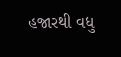હજારથી વધુ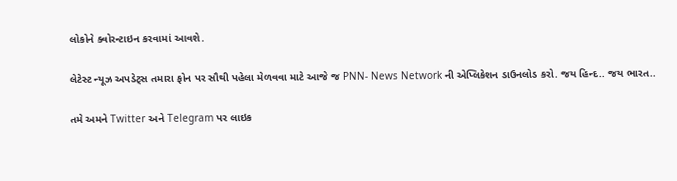લોકોને ક્વોરન્ટાઇન કરવામાં આવશે.

લેટેસ્ટ ન્યૂઝ અપડેટ્સ તમારા ફોન પર સૌથી પહેલા મેળવવા માટે આજે જ PNN- News Network ની એપ્લિકેશન ડાઉનલોડ કરો. જય હિન્દ.. જય ભારત..

તમે અમને Twitter અને Telegram પર લાઇક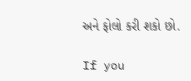અને ફોલો કરી શકો છો.

If you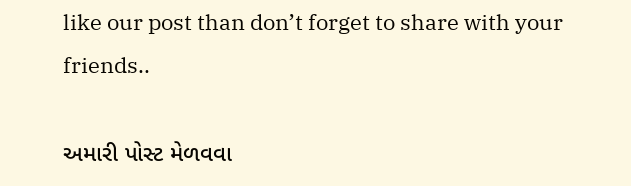like our post than don’t forget to share with your friends..

અમારી પોસ્ટ મેળવવા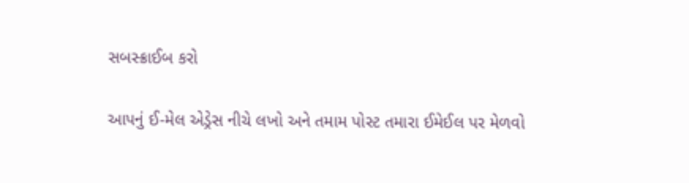સબસ્ક્રાઈબ કરો

આપનું ઈ-મેલ એડ્રેસ નીચે લખો અને તમામ પોસ્ટ તમારા ઈમેઈલ પર મેળવો